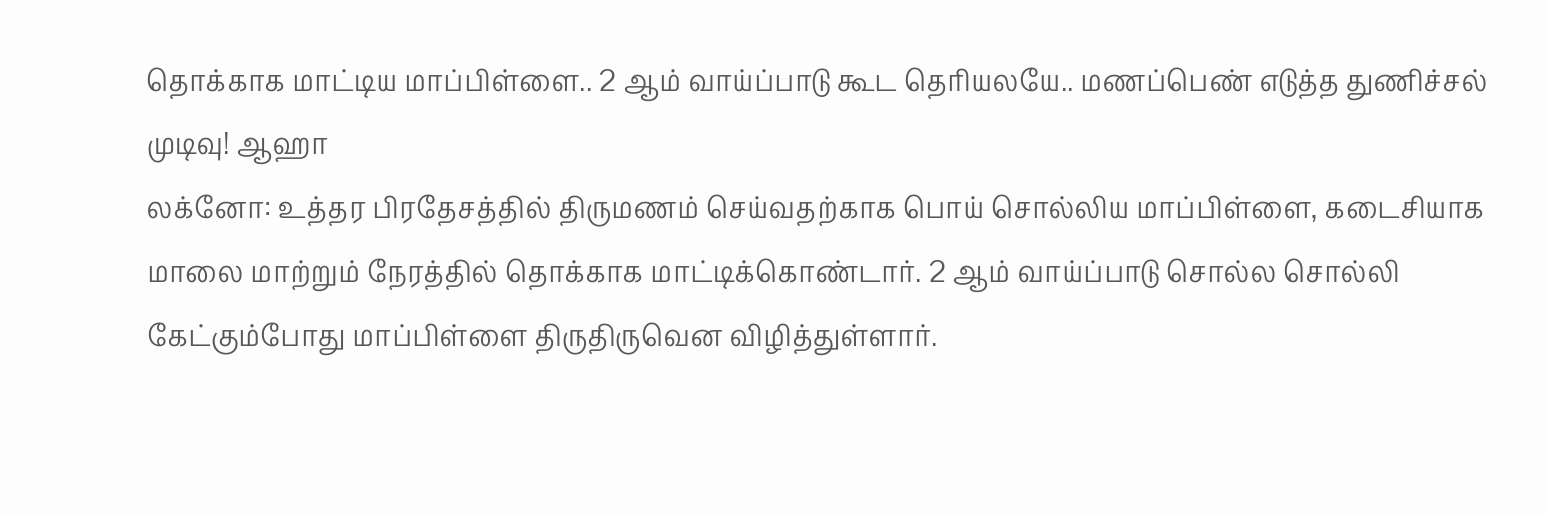தொக்காக மாட்டிய மாப்பிள்ளை.. 2 ஆம் வாய்ப்பாடு கூட தெரியலயே.. மணப்பெண் எடுத்த துணிச்சல் முடிவு! ஆஹா
லக்னோ: உத்தர பிரதேசத்தில் திருமணம் செய்வதற்காக பொய் சொல்லிய மாப்பிள்ளை, கடைசியாக மாலை மாற்றும் நேரத்தில் தொக்காக மாட்டிக்கொண்டார். 2 ஆம் வாய்ப்பாடு சொல்ல சொல்லி கேட்கும்போது மாப்பிள்ளை திருதிருவென விழித்துள்ளார்.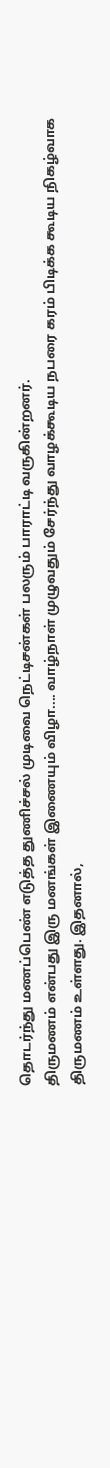தொடர்ந்து மணப்பெண் எடுத்த துணிச்சல் முடிவை நெட்டிசன்கள் பலரும் பாராட்டி வருகின்றனர்.
திருமணம் என்பது இரு மனங்கள் இணையும் விழா.... வாழ்நாள் முழுவதும் சேர்ந்து வாழக்கூடிய நபரை கரம் பிடிக்க கூடிய நிகழ்வாக திருமணம் உள்ளது. இதனால்,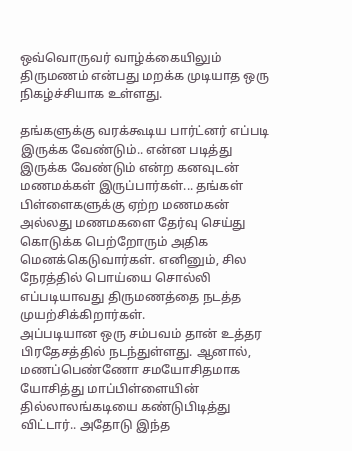ஒவ்வொருவர் வாழ்க்கையிலும் திருமணம் என்பது மறக்க முடியாத ஒரு நிகழ்ச்சியாக உள்ளது.

தங்களுக்கு வரக்கூடிய பார்ட்னர் எப்படி இருக்க வேண்டும்.. என்ன படித்து இருக்க வேண்டும் என்ற கனவுடன் மணமக்கள் இருப்பார்கள்... தங்கள் பிள்ளைகளுக்கு ஏற்ற மணமகன் அல்லது மணமகளை தேர்வு செய்து கொடுக்க பெற்றோரும் அதிக மெனக்கெடுவார்கள். எனினும், சில நேரத்தில் பொய்யை சொல்லி எப்படியாவது திருமணத்தை நடத்த முயற்சிக்கிறார்கள்.
அப்படியான ஒரு சம்பவம் தான் உத்தர பிரதேசத்தில் நடந்துள்ளது. ஆனால், மணப்பெண்ணோ சமயோசிதமாக யோசித்து மாப்பிள்ளையின் தில்லாலங்கடியை கண்டுபிடித்து விட்டார்.. அதோடு இந்த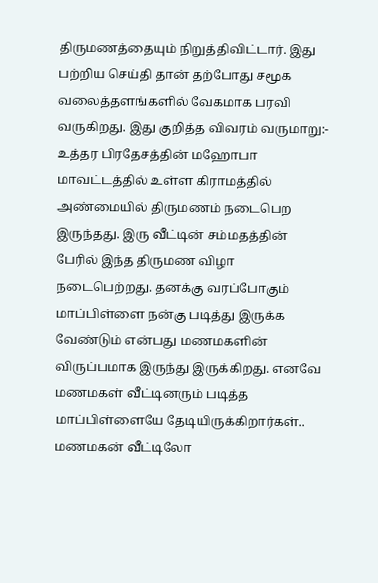திருமணத்தையும் நிறுத்திவிட்டார். இது பற்றிய செய்தி தான் தற்போது சமூக வலைத்தளங்களில் வேகமாக பரவி வருகிறது. இது குறித்த விவரம் வருமாறு:-
உத்தர பிரதேசத்தின் மஹோபா மாவட்டத்தில் உள்ள கிராமத்தில் அண்மையில் திருமணம் நடைபெற இருந்தது. இரு வீட்டின் சம்மதத்தின் பேரில் இந்த திருமண விழா நடைபெற்றது. தனக்கு வரப்போகும் மாப்பிள்ளை நன்கு படித்து இருக்க வேண்டும் என்பது மணமகளின் விருப்பமாக இருந்து இருக்கிறது. எனவே மணமகள் வீட்டினரும் படித்த மாப்பிள்ளையே தேடியிருக்கிறார்கள்..
மணமகன் வீட்டிலோ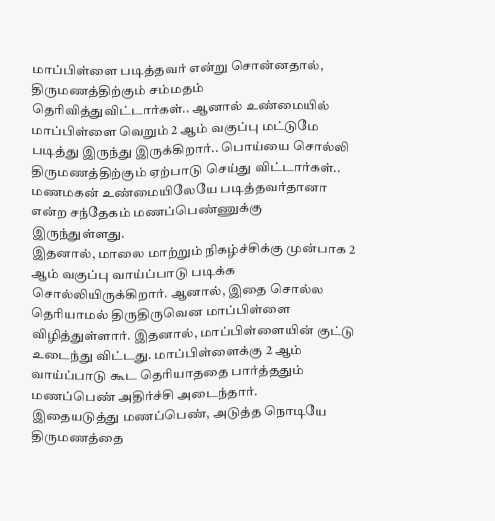மாப்பிள்ளை படித்தவர் என்று சொன்னதால், திருமணத்திற்கும் சம்மதம் தெரிவித்துவிட்டார்கள்.. ஆனால் உண்மையில் மாப்பிள்ளை வெறும் 2 ஆம் வகுப்பு மட்டுமே படித்து இருந்து இருக்கிறார்.. பொய்யை சொல்லி திருமணத்திற்கும் ஏற்பாடு செய்து விட்டார்கள்.. மணமகன் உண்மையிலேயே படித்தவர்தானா என்ற சந்தேகம் மணப்பெண்ணுக்கு இருந்துள்ளது.
இதனால், மாலை மாற்றும் நிகழ்ச்சிக்கு முன்பாக 2 ஆம் வகுப்பு வாய்ப்பாடு படிக்க சொல்லியிருக்கிறார். ஆனால், இதை சொல்ல தெரியாமல் திருதிருவென மாப்பிள்ளை விழித்துள்ளார். இதனால், மாப்பிள்ளையின் குட்டு உடைந்து விட்டது. மாப்பிள்ளைக்கு 2 ஆம் வாய்ப்பாடு கூட தெரியாததை பார்த்ததும் மணப்பெண் அதிர்ச்சி அடைந்தார்.
இதையடுத்து மணப்பெண், அடுத்த நொடியே திருமணத்தை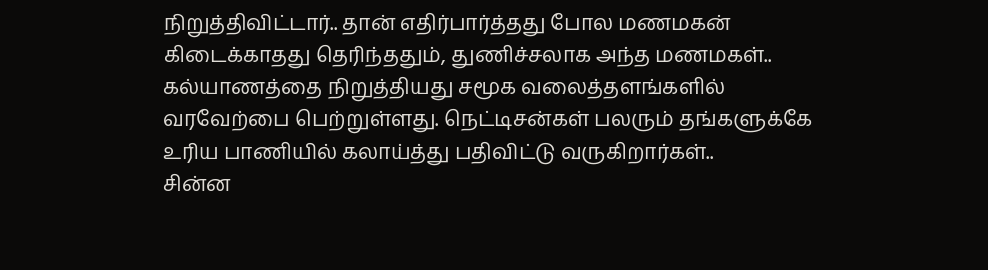நிறுத்திவிட்டார்.. தான் எதிர்பார்த்தது போல மணமகன் கிடைக்காதது தெரிந்ததும், துணிச்சலாக அந்த மணமகள்.. கல்யாணத்தை நிறுத்தியது சமூக வலைத்தளங்களில் வரவேற்பை பெற்றுள்ளது. நெட்டிசன்கள் பலரும் தங்களுக்கே உரிய பாணியில் கலாய்த்து பதிவிட்டு வருகிறார்கள்..
சின்ன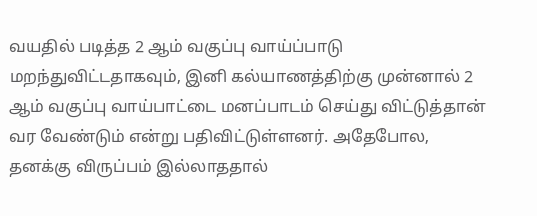வயதில் படித்த 2 ஆம் வகுப்பு வாய்ப்பாடு மறந்துவிட்டதாகவும், இனி கல்யாணத்திற்கு முன்னால் 2 ஆம் வகுப்பு வாய்பாட்டை மனப்பாடம் செய்து விட்டுத்தான் வர வேண்டும் என்று பதிவிட்டுள்ளனர். அதேபோல, தனக்கு விருப்பம் இல்லாததால்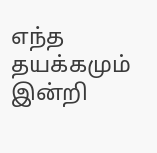எந்த தயக்கமும் இன்றி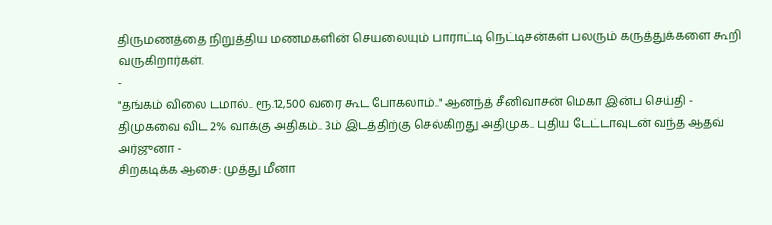திருமணத்தை நிறுத்திய மணமகளின் செயலையும் பாராட்டி நெட்டிசன்கள் பலரும் கருத்துக்களை கூறி வருகிறார்கள்.
-
"தங்கம் விலை டமால்.. ரூ.12,500 வரை கூட போகலாம்.." ஆனந்த் சீனிவாசன் மெகா இன்ப செய்தி -
திமுகவை விட 2% வாக்கு அதிகம்.. 3ம் இடத்திற்கு செல்கிறது அதிமுக.. புதிய டேட்டாவுடன் வந்த ஆதவ் அர்ஜுனா -
சிறகடிக்க ஆசை: முத்து மீனா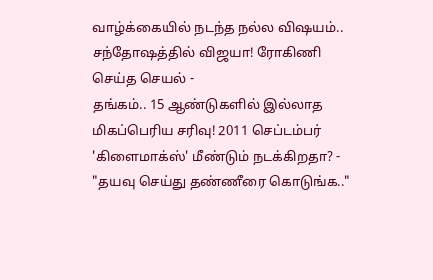வாழ்க்கையில் நடந்த நல்ல விஷயம்.. சந்தோஷத்தில் விஜயா! ரோகிணி செய்த செயல் -
தங்கம்.. 15 ஆண்டுகளில் இல்லாத மிகப்பெரிய சரிவு! 2011 செப்டம்பர் 'கிளைமாக்ஸ்' மீண்டும் நடக்கிறதா? -
"தயவு செய்து தண்ணீரை கொடுங்க.."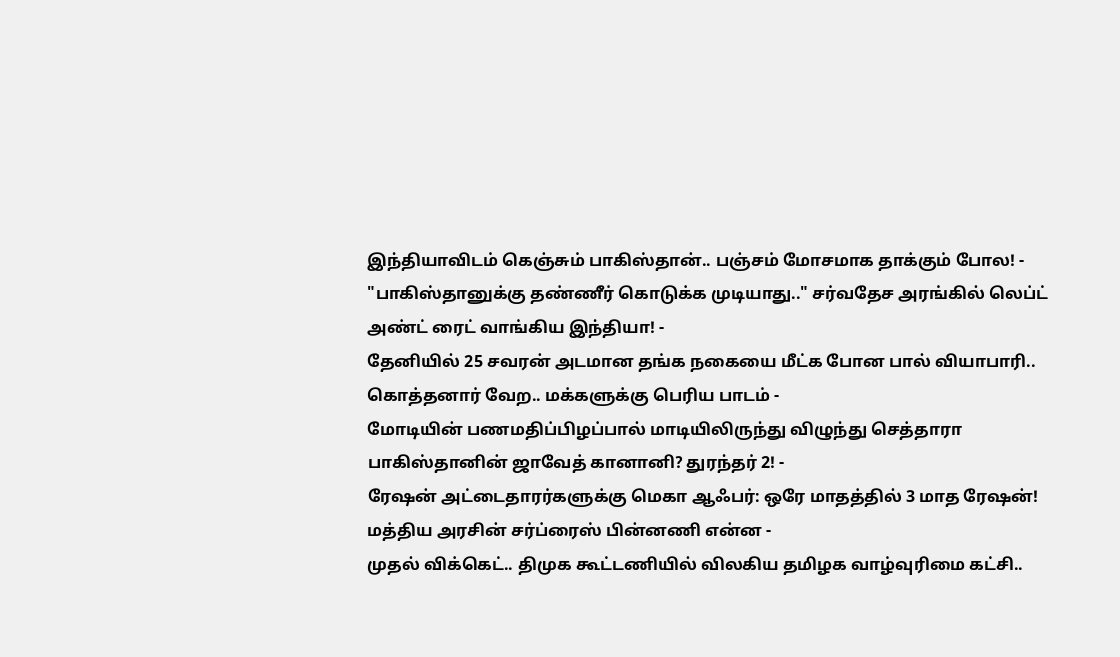இந்தியாவிடம் கெஞ்சும் பாகிஸ்தான்.. பஞ்சம் மோசமாக தாக்கும் போல! -
"பாகிஸ்தானுக்கு தண்ணீர் கொடுக்க முடியாது.." சர்வதேச அரங்கில் லெப்ட் அண்ட் ரைட் வாங்கிய இந்தியா! -
தேனியில் 25 சவரன் அடமான தங்க நகையை மீட்க போன பால் வியாபாரி.. கொத்தனார் வேற.. மக்களுக்கு பெரிய பாடம் -
மோடியின் பணமதிப்பிழப்பால் மாடியிலிருந்து விழுந்து செத்தாரா பாகிஸ்தானின் ஜாவேத் கானானி? துரந்தர் 2! -
ரேஷன் அட்டைதாரர்களுக்கு மெகா ஆஃபர்: ஒரே மாதத்தில் 3 மாத ரேஷன்! மத்திய அரசின் சர்ப்ரைஸ் பின்னணி என்ன -
முதல் விக்கெட்.. திமுக கூட்டணியில் விலகிய தமிழக வாழ்வுரிமை கட்சி..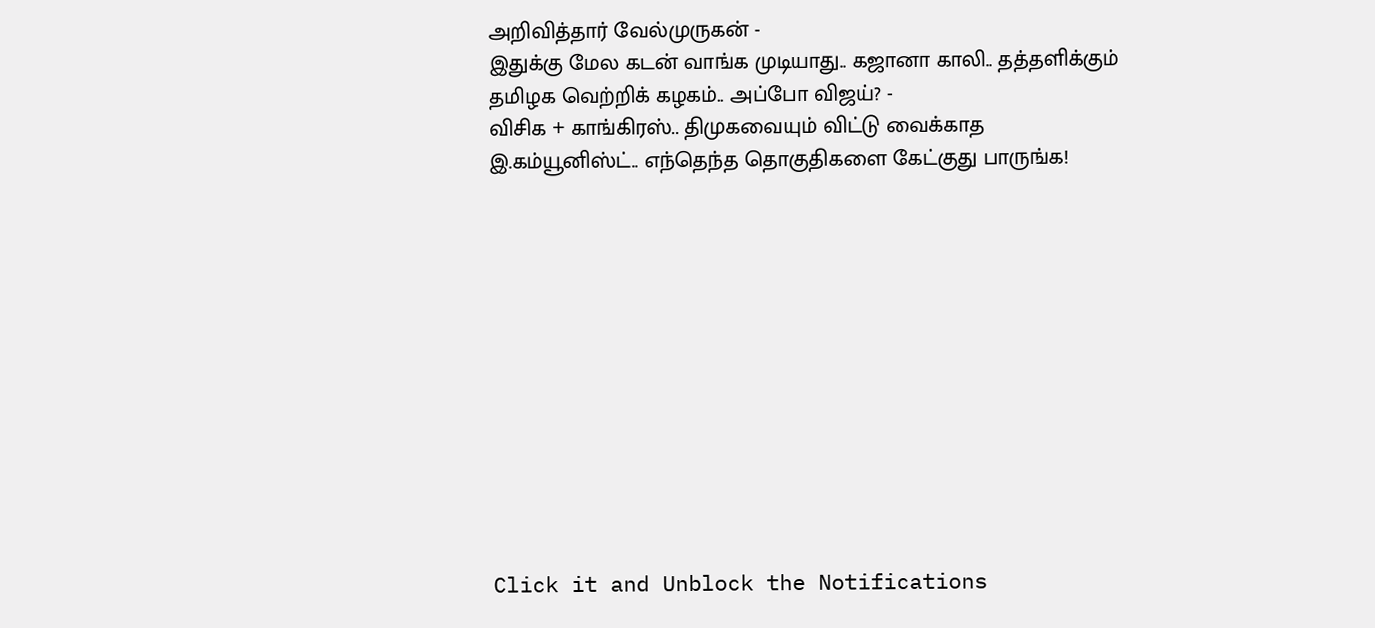அறிவித்தார் வேல்முருகன் -
இதுக்கு மேல கடன் வாங்க முடியாது.. கஜானா காலி.. தத்தளிக்கும் தமிழக வெற்றிக் கழகம்.. அப்போ விஜய்? -
விசிக + காங்கிரஸ்.. திமுகவையும் விட்டு வைக்காத இ.கம்யூனிஸ்ட்.. எந்தெந்த தொகுதிகளை கேட்குது பாருங்க!












Click it and Unblock the Notifications